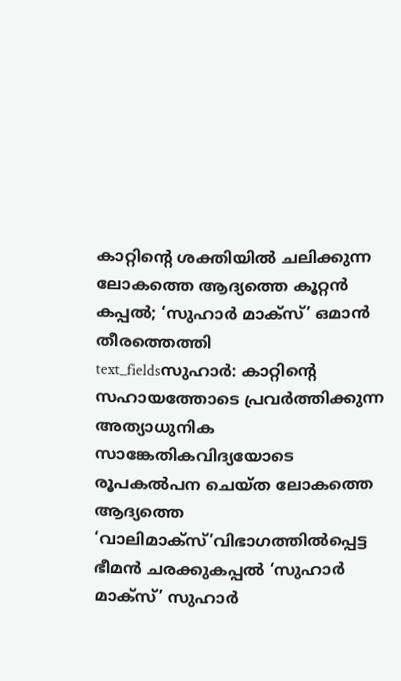കാറ്റിന്റെ ശക്തിയിൽ ചലിക്കുന്ന ലോകത്തെ ആദ്യത്തെ കൂറ്റൻ കപ്പൽ; ‘സുഹാർ മാക്സ്’ ഒമാൻ തീരത്തെത്തി
text_fieldsസുഹാർ: കാറ്റിന്റെ സഹായത്തോടെ പ്രവർത്തിക്കുന്ന അത്യാധുനിക സാങ്കേതികവിദ്യയോടെ രൂപകൽപന ചെയ്ത ലോകത്തെ ആദ്യത്തെ ‘വാലിമാക്സ്’വിഭാഗത്തിൽപ്പെട്ട ഭീമൻ ചരക്കുകപ്പൽ ‘സുഹാർ മാക്സ്’ സുഹാർ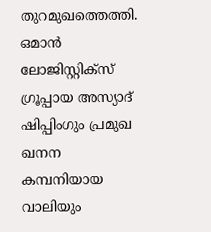തുറമുഖത്തെത്തി. ഒമാൻ ലോജിസ്റ്റിക്സ് ഗ്രൂപ്പായ അസ്യാദ് ഷിപ്പിംഗും പ്രമുഖ ഖനന കമ്പനിയായ വാലിയും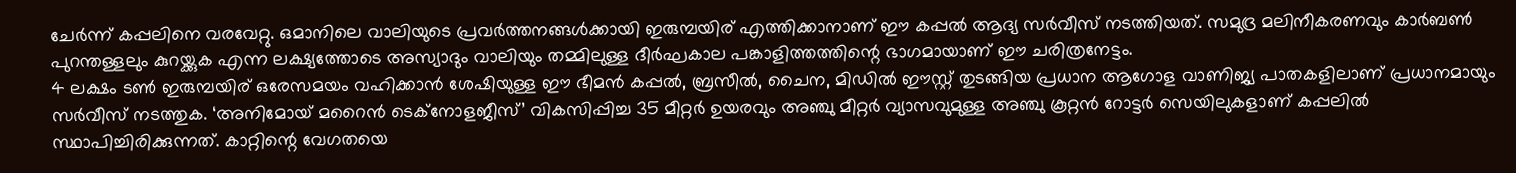ചേർന്ന് കപ്പലിനെ വരവേറ്റു. ഒമാനിലെ വാലിയുടെ പ്രവർത്തനങ്ങൾക്കായി ഇരുമ്പയിര് എത്തിക്കാനാണ് ഈ കപ്പൽ ആദ്യ സർവീസ് നടത്തിയത്. സമുദ്ര മലിനീകരണവും കാർബൺ പുറന്തള്ളലും കുറയ്ക്കുക എന്ന ലക്ഷ്യത്തോടെ അസ്യാദും വാലിയും തമ്മിലുള്ള ദീർഘകാല പങ്കാളിത്തത്തിന്റെ ഭാഗമായാണ് ഈ ചരിത്രനേട്ടം.
4 ലക്ഷം ടൺ ഇരുമ്പയിര് ഒരേസമയം വഹിക്കാൻ ശേഷിയുള്ള ഈ ഭീമൻ കപ്പൽ, ബ്രസീൽ, ചൈന, മിഡിൽ ഈസ്റ്റ് തുടങ്ങിയ പ്രധാന ആഗോള വാണിജ്യ പാതകളിലാണ് പ്രധാനമായും സർവീസ് നടത്തുക. ‘അനിമോയ് മറൈൻ ടെക്നോളജീസ്’ വികസിപ്പിച്ച 35 മീറ്റർ ഉയരവും അഞ്ചു മീറ്റർ വ്യാസവുമുള്ള അഞ്ചു കൂറ്റൻ റോട്ടർ സെയിലുകളാണ് കപ്പലിൽ സ്ഥാപിച്ചിരിക്കുന്നത്. കാറ്റിന്റെ വേഗതയെ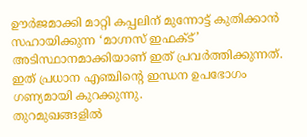ഊർജമാക്കി മാറ്റി കപ്പലിന് മുന്നോട്ട് കുതിക്കാൻ സഹായിക്കുന്ന ‘മാഗ്നസ് ഇഫക്ട്’ അടിസ്ഥാനമാക്കിയാണ് ഇത് പ്രവർത്തിക്കുന്നത്. ഇത് പ്രധാന എഞ്ചിന്റെ ഇന്ധന ഉപഭോഗം ഗണ്യമായി കുറക്കുന്നു.
തുറമുഖങ്ങളിൽ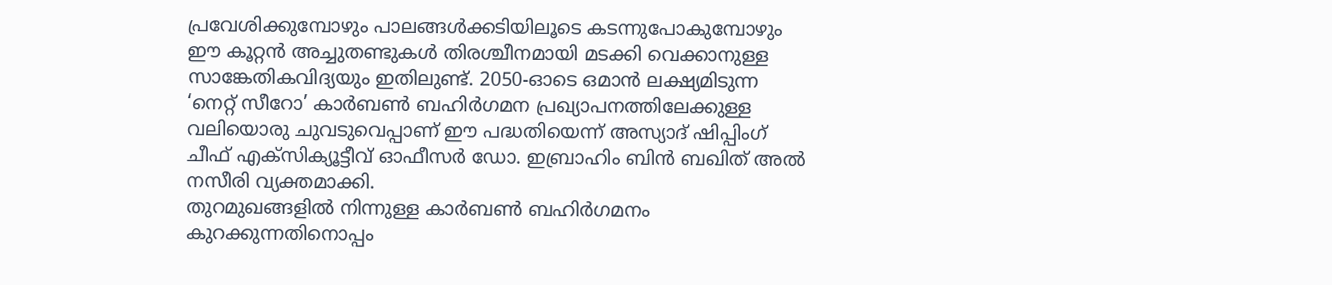പ്രവേശിക്കുമ്പോഴും പാലങ്ങൾക്കടിയിലൂടെ കടന്നുപോകുമ്പോഴും ഈ കൂറ്റൻ അച്ചുതണ്ടുകൾ തിരശ്ചീനമായി മടക്കി വെക്കാനുള്ള സാങ്കേതികവിദ്യയും ഇതിലുണ്ട്. 2050-ഓടെ ഒമാൻ ലക്ഷ്യമിടുന്ന ‘നെറ്റ് സീറോ’ കാർബൺ ബഹിർഗമന പ്രഖ്യാപനത്തിലേക്കുള്ള വലിയൊരു ചുവടുവെപ്പാണ് ഈ പദ്ധതിയെന്ന് അസ്യാദ് ഷിപ്പിംഗ് ചീഫ് എക്സിക്യൂട്ടീവ് ഓഫീസർ ഡോ. ഇബ്രാഹിം ബിൻ ബഖിത് അൽ നസീരി വ്യക്തമാക്കി.
തുറമുഖങ്ങളിൽ നിന്നുള്ള കാർബൺ ബഹിർഗമനം കുറക്കുന്നതിനൊപ്പം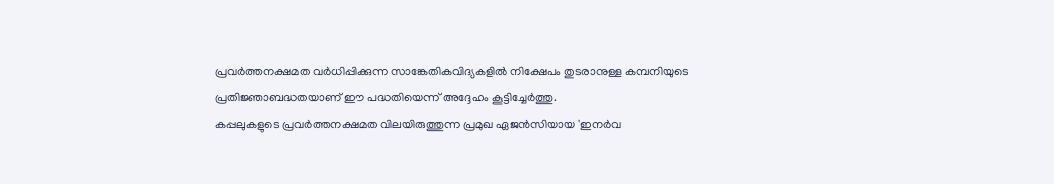പ്രവർത്തനക്ഷമത വർധിപ്പിക്കുന്ന സാങ്കേതികവിദ്യകളിൽ നിക്ഷേപം തുടരാനുള്ള കമ്പനിയുടെ പ്രതിജ്ഞാബദ്ധതയാണ് ഈ പദ്ധതിയെന്ന് അദ്ദേഹം കൂട്ടിച്ചേർത്തു.
കപ്പലുകളുടെ പ്രവർത്തനക്ഷമത വിലയിരുത്തുന്ന പ്രമുഖ ഏജൻസിയായ 'ഇനർവ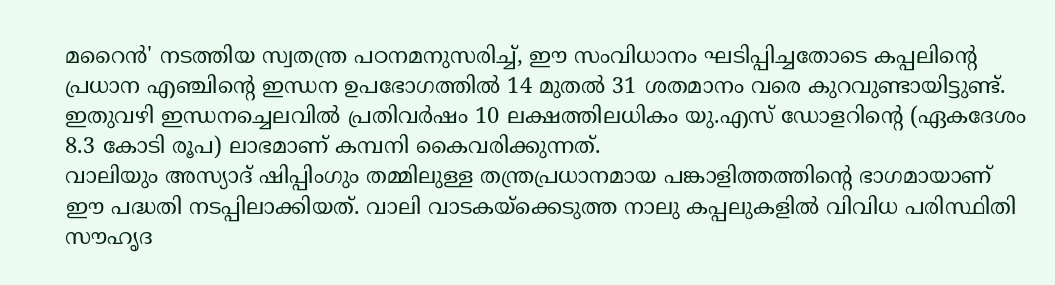മറൈൻ' നടത്തിയ സ്വതന്ത്ര പഠനമനുസരിച്ച്, ഈ സംവിധാനം ഘടിപ്പിച്ചതോടെ കപ്പലിന്റെ പ്രധാന എഞ്ചിന്റെ ഇന്ധന ഉപഭോഗത്തിൽ 14 മുതൽ 31 ശതമാനം വരെ കുറവുണ്ടായിട്ടുണ്ട്. ഇതുവഴി ഇന്ധനച്ചെലവിൽ പ്രതിവർഷം 10 ലക്ഷത്തിലധികം യു.എസ് ഡോളറിന്റെ (ഏകദേശം 8.3 കോടി രൂപ) ലാഭമാണ് കമ്പനി കൈവരിക്കുന്നത്.
വാലിയും അസ്യാദ് ഷിപ്പിംഗും തമ്മിലുള്ള തന്ത്രപ്രധാനമായ പങ്കാളിത്തത്തിന്റെ ഭാഗമായാണ് ഈ പദ്ധതി നടപ്പിലാക്കിയത്. വാലി വാടകയ്ക്കെടുത്ത നാലു കപ്പലുകളിൽ വിവിധ പരിസ്ഥിതി സൗഹൃദ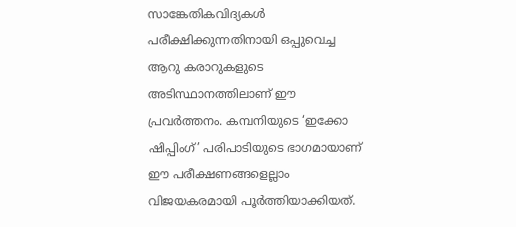സാങ്കേതികവിദ്യകൾ പരീക്ഷിക്കുന്നതിനായി ഒപ്പുവെച്ച ആറു കരാറുകളുടെ അടിസ്ഥാനത്തിലാണ് ഈ പ്രവർത്തനം. കമ്പനിയുടെ ‘ഇക്കോ ഷിപ്പിംഗ്’ പരിപാടിയുടെ ഭാഗമായാണ് ഈ പരീക്ഷണങ്ങളെല്ലാം വിജയകരമായി പൂർത്തിയാക്കിയത്.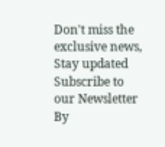Don't miss the exclusive news, Stay updated
Subscribe to our Newsletter
By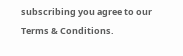subscribing you agree to our Terms & Conditions.